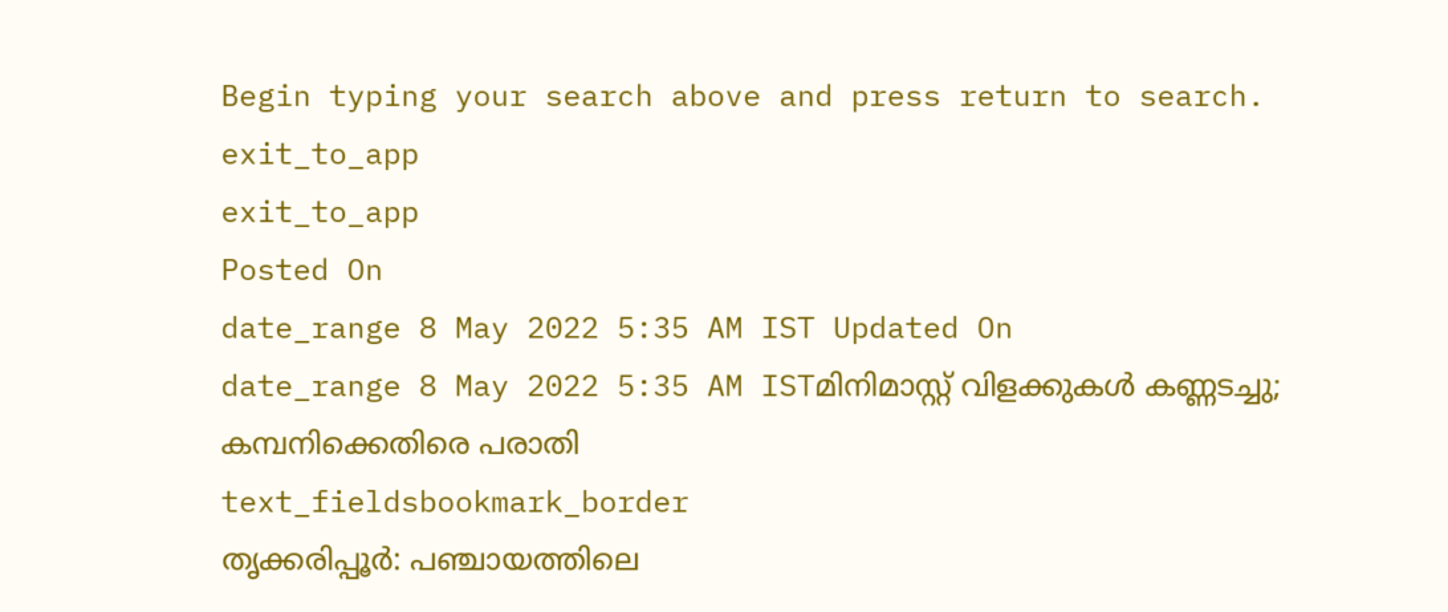Begin typing your search above and press return to search.
exit_to_app
exit_to_app
Posted On
date_range 8 May 2022 5:35 AM IST Updated On
date_range 8 May 2022 5:35 AM ISTമിനിമാസ്റ്റ് വിളക്കുകൾ കണ്ണടച്ചു; കമ്പനിക്കെതിരെ പരാതി
text_fieldsbookmark_border
തൃക്കരിപ്പൂർ: പഞ്ചായത്തിലെ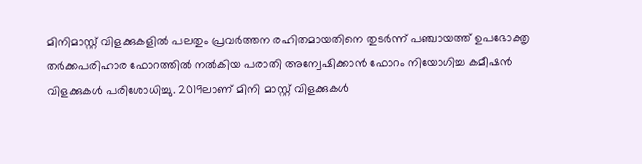മിനിമാസ്റ്റ് വിളക്കുകളിൽ പലതും പ്രവർത്തന രഹിതമായതിനെ തുടർന്ന് പഞ്ചായത്ത് ഉപഭോക്തൃ തർക്കപരിഹാര ഫോറത്തിൽ നൽകിയ പരാതി അന്വേഷിക്കാൻ ഫോറം നിയോഗിച്ച കമീഷൻ വിളക്കുകൾ പരിശോധിച്ചു. 2019ലാണ് മിനി മാസ്റ്റ് വിളക്കുകൾ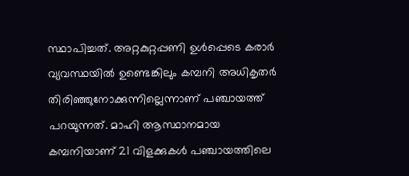സ്ഥാപിച്ചത്. അറ്റകുറ്റപ്പണി ഉൾപ്പെടെ കരാർ വ്യവസ്ഥയിൽ ഉണ്ടെങ്കിലും കമ്പനി അധികൃതർ തിരിഞ്ഞുനോക്കുന്നില്ലെന്നാണ് പഞ്ചായത്ത് പറയുന്നത്. മാഹി ആസ്ഥാനമായ കമ്പനിയാണ് 21 വിളക്കുകൾ പഞ്ചായത്തിലെ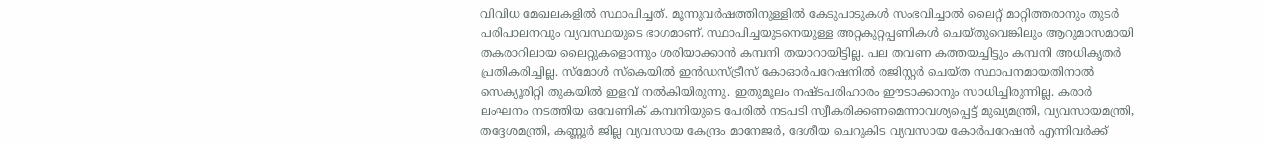വിവിധ മേഖലകളിൽ സ്ഥാപിച്ചത്. മൂന്നുവർഷത്തിനുള്ളിൽ കേടുപാടുകൾ സംഭവിച്ചാൽ ലൈറ്റ് മാറ്റിത്തരാനും തുടർ പരിപാലനവും വ്യവസ്ഥയുടെ ഭാഗമാണ്. സ്ഥാപിച്ചയുടനെയുള്ള അറ്റകുറ്റപ്പണികൾ ചെയ്തുവെങ്കിലും ആറുമാസമായി തകരാറിലായ ലൈറ്റുകളൊന്നും ശരിയാക്കാൻ കമ്പനി തയാറായിട്ടില്ല. പല തവണ കത്തയച്ചിട്ടും കമ്പനി അധികൃതർ പ്രതികരിച്ചില്ല. സ്മോൾ സ്കെയിൽ ഇൻഡസ്ട്രീസ് കോഓർപറേഷനിൽ രജിസ്റ്റർ ചെയ്ത സ്ഥാപനമായതിനാൽ സെക്യൂരിറ്റി തുകയിൽ ഇളവ് നൽകിയിരുന്നു. ഇതുമൂലം നഷ്ടപരിഹാരം ഈടാക്കാനും സാധിച്ചിരുന്നില്ല. കരാർ ലംഘനം നടത്തിയ ഒവേണിക് കമ്പനിയുടെ പേരിൽ നടപടി സ്വീകരിക്കണമെന്നാവശ്യപ്പെട്ട് മുഖ്യമന്ത്രി, വ്യവസായമന്ത്രി, തദ്ദേശമന്ത്രി, കണ്ണൂർ ജില്ല വ്യവസായ കേന്ദ്രം മാനേജർ, ദേശീയ ചെറുകിട വ്യവസായ കോർപറേഷൻ എന്നിവർക്ക്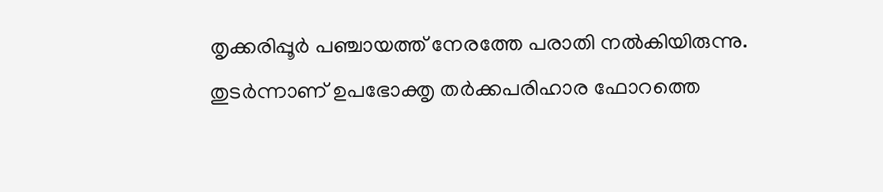തൃക്കരിപ്പൂർ പഞ്ചായത്ത് നേരത്തേ പരാതി നൽകിയിരുന്നു. തുടർന്നാണ് ഉപഭോക്തൃ തർക്കപരിഹാര ഫോറത്തെ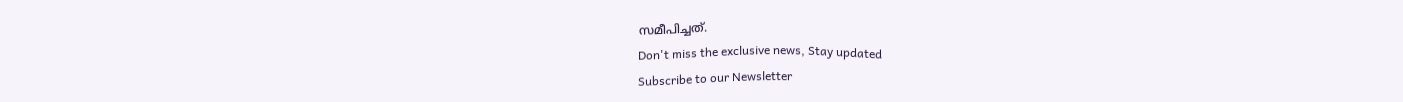സമീപിച്ചത്.
Don't miss the exclusive news, Stay updated
Subscribe to our Newsletter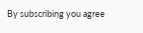By subscribing you agree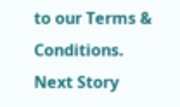to our Terms & Conditions.
Next Story